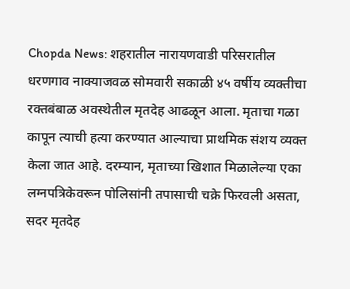Chopda News: शहरातील नारायणवाडी परिसरातील धरणगाव नाक्याजवळ सोमवारी सकाळी ४५ वर्षीय व्यक्तीचा रक्तबंबाळ अवस्थेतील मृतदेह आढळून आला. मृताचा गळा कापून त्याची हत्या करण्यात आल्याचा प्राथमिक संशय व्यक्त केला जात आहे. दरम्यान, मृताच्या खिशात मिळालेल्या एका लग्नपत्रिकेवरून पोलिसांनी तपासाची चक्रे फिरवली असता, सदर मृतदेह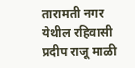तारामती नगर येथील रहिवासी प्रदीप राजू माळी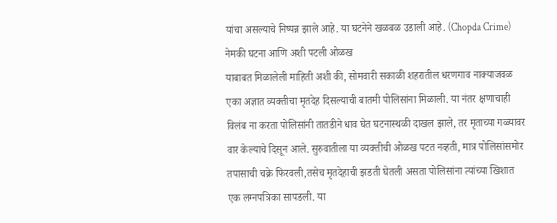यांचा असल्याचे निष्पन्न झाले आहे. या घटनेने खळबळ उडाली आहे. (Chopda Crime)
नेमकी घटना आणि अशी पटली ओळख
याबाबत मिळालेली माहिती अशी की, सोमवारी सकाळी शहरातील धरणगाव नाक्याजवळ एका अज्ञात व्यक्तीचा मृतदेह दिसल्याची बातमी पोलिसांना मिळाली. या नंतर क्षणाचाही विलंब ना करता पोलिसांनी तातडीने धाव घेत घटनास्थळी दाखल झाले, तर मृताच्या गळ्यावर वार केल्याचे दिसून आले. सुरुवातीला या व्यक्तीची ओळख पटत नव्हती, मात्र पोलिसांसमोर तपासाची चक्रे फिरवली,तसेच मृतदेहाची झडती घेतली असता पोलिसांना त्यांच्या खिशात एक लग्नपत्रिका सापडली. या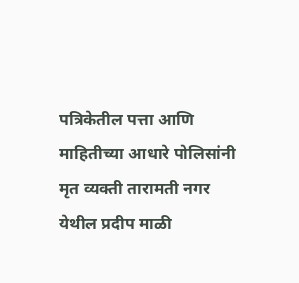पत्रिकेतील पत्ता आणि माहितीच्या आधारे पोलिसांनी मृत व्यक्ती तारामती नगर येथील प्रदीप माळी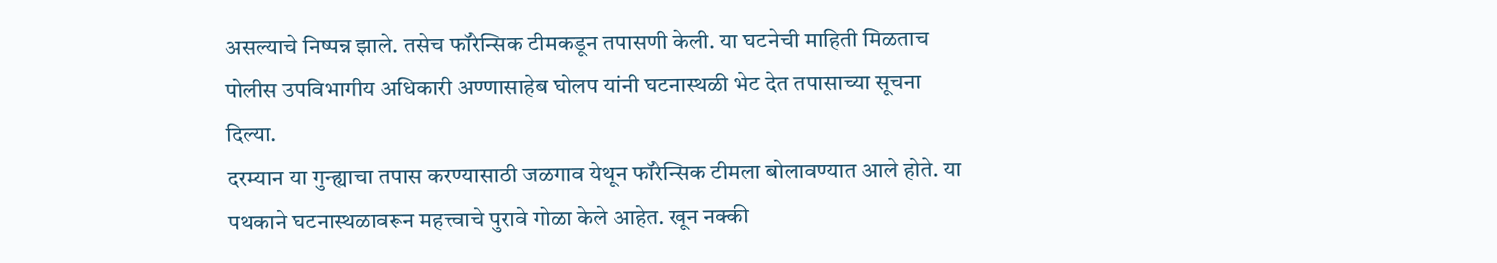असल्याचे निष्पन्न झाले. तसेच फॉरेन्सिक टीमकडून तपासणी केली. या घटनेची माहिती मिळताच पोलीस उपविभागीय अधिकारी अण्णासाहेब घोलप यांनी घटनास्थळी भेट देत तपासाच्या सूचना दिल्या.
दरम्यान या गुन्ह्याचा तपास करण्यासाठी जळगाव येथून फॉरेन्सिक टीमला बोलावण्यात आले होते. या पथकाने घटनास्थळावरून महत्त्वाचे पुरावे गोळा केले आहेत. खून नक्की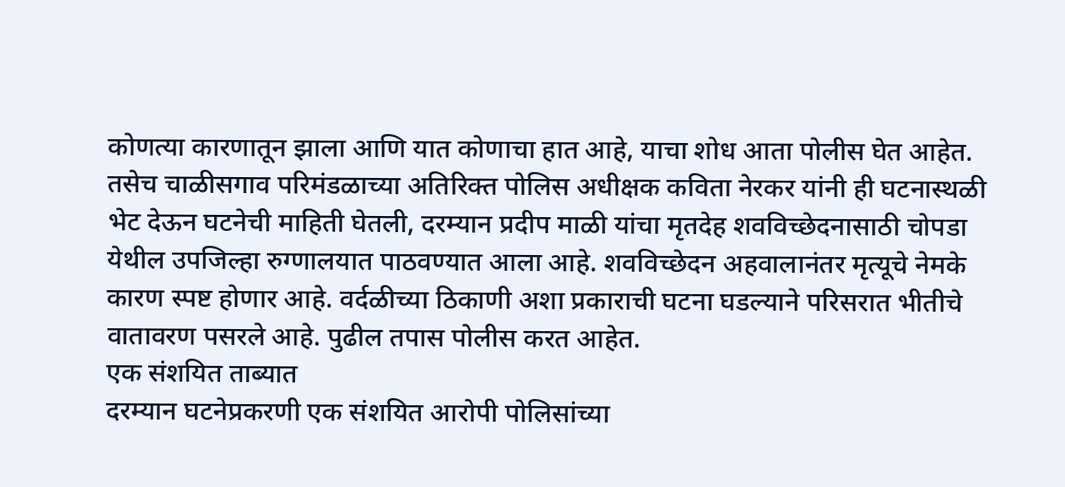कोणत्या कारणातून झाला आणि यात कोणाचा हात आहे, याचा शोध आता पोलीस घेत आहेत. तसेच चाळीसगाव परिमंडळाच्या अतिरिक्त पोलिस अधीक्षक कविता नेरकर यांनी ही घटनास्थळी भेट देऊन घटनेची माहिती घेतली, दरम्यान प्रदीप माळी यांचा मृतदेह शवविच्छेदनासाठी चोपडा येथील उपजिल्हा रुग्णालयात पाठवण्यात आला आहे. शवविच्छेदन अहवालानंतर मृत्यूचे नेमके कारण स्पष्ट होणार आहे. वर्दळीच्या ठिकाणी अशा प्रकाराची घटना घडल्याने परिसरात भीतीचे वातावरण पसरले आहे. पुढील तपास पोलीस करत आहेत.
एक संशयित ताब्यात
दरम्यान घटनेप्रकरणी एक संशयित आरोपी पोलिसांच्या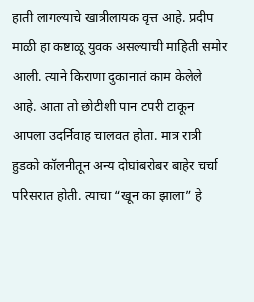हाती लागल्याचे खात्रीलायक वृत्त आहे. प्रदीप माळी हा कष्टाळू युवक असल्याची माहिती समोर आली. त्याने किराणा दुकानातं काम केलेले आहे. आता तो छोटीशी पान टपरी टाकून आपला उदर्निवाह चालवत होता. मात्र रात्री हुडको कॉलनीतून अन्य दोघांबरोबर बाहेर चर्चा परिसरात होती. त्याचा “खून का झाला” हे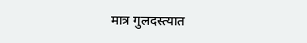मात्र गुलदस्त्यात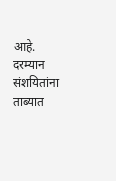आहे. दरम्यान संशयितांना ताब्यात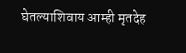घेतल्याशिवाय आम्ही मृतदेह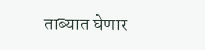ताब्यात घेणार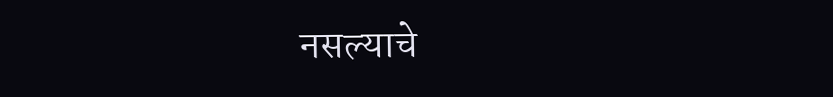नसल्याचे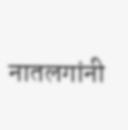नातलगांनी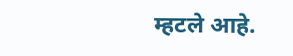म्हटले आहे.